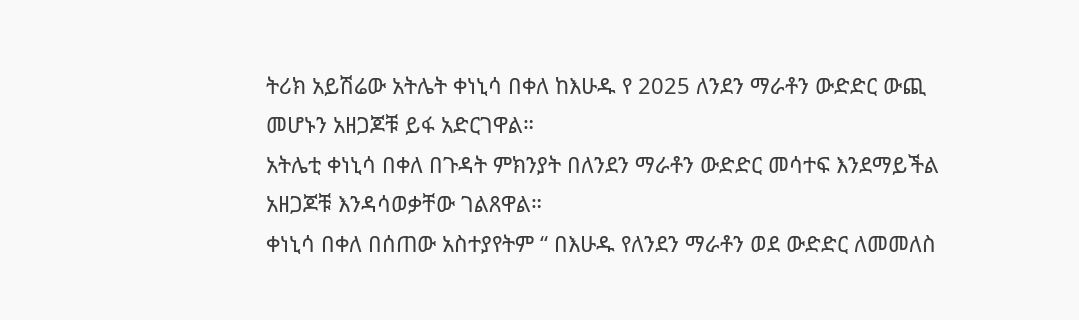ትሪክ አይሽሬው አትሌት ቀነኒሳ በቀለ ከእሁዱ የ 2025 ለንደን ማራቶን ውድድር ውጪ መሆኑን አዘጋጆቹ ይፋ አድርገዋል።
አትሌቲ ቀነኒሳ በቀለ በጉዳት ምክንያት በለንደን ማራቶን ውድድር መሳተፍ እንደማይችል አዘጋጆቹ እንዳሳወቃቸው ገልጸዋል።
ቀነኒሳ በቀለ በሰጠው አስተያየትም “ በእሁዱ የለንደን ማራቶን ወደ ውድድር ለመመለስ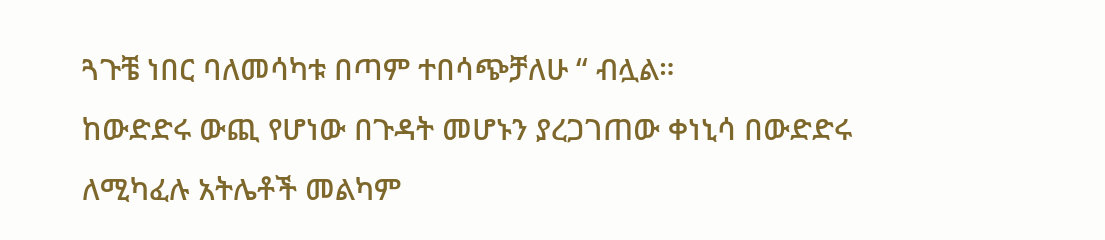ጓጉቼ ነበር ባለመሳካቱ በጣም ተበሳጭቻለሁ “ ብሏል።
ከውድድሩ ውጪ የሆነው በጉዳት መሆኑን ያረጋገጠው ቀነኒሳ በውድድሩ ለሚካፈሉ አትሌቶች መልካም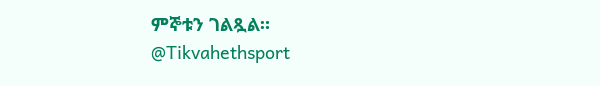ምኞቱን ገልጿል።
@Tikvahethsport